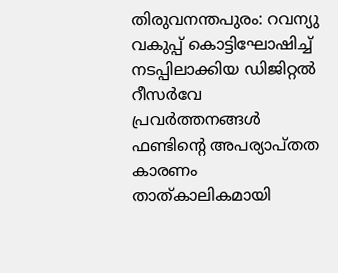തിരുവനന്തപുരം: റവന്യു വകുപ്പ് കൊട്ടിഘോഷിച്ച് നടപ്പിലാക്കിയ ഡിജിറ്റൽ റീസർവേ പ്രവർത്തനങ്ങൾ ഫണ്ടിന്റെ അപര്യാപ്തത കാരണം താത്കാലികമായി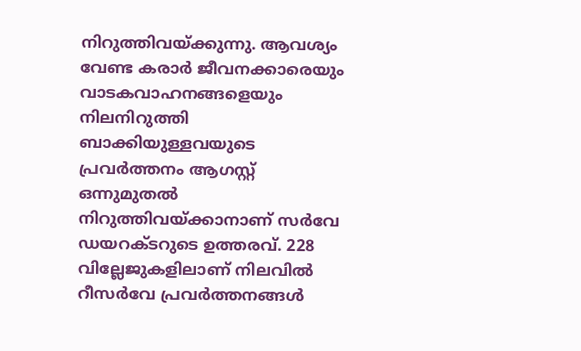നിറുത്തിവയ്ക്കുന്നു. ആവശ്യം വേണ്ട കരാർ ജീവനക്കാരെയും വാടകവാഹനങ്ങളെയും നിലനിറുത്തി ബാക്കിയുള്ളവയുടെ പ്രവർത്തനം ആഗസ്റ്റ് ഒന്നുമുതൽ നിറുത്തിവയ്ക്കാനാണ് സർവേ ഡയറക്ടറുടെ ഉത്തരവ്. 228 വില്ലേജുകളിലാണ് നിലവിൽ റീസർവേ പ്രവർത്തനങ്ങൾ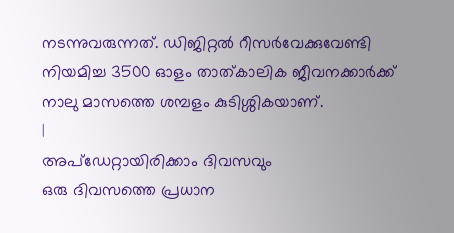നടന്നുവരുന്നത്. ഡിജിറ്റൽ റീസർവേക്കുവേണ്ടി നിയമിച്ച 3500 ഓളം താത്കാലിക ജീവനക്കാർക്ക് നാലു മാസത്തെ ശമ്പളം കുടിശ്ശികയാണ്.
|
അപ്ഡേറ്റായിരിക്കാം ദിവസവും
ഒരു ദിവസത്തെ പ്രധാന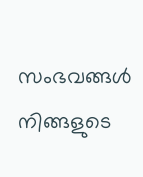സംഭവങ്ങൾ നിങ്ങളുടെ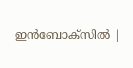ഇൻബോക്സിൽ |